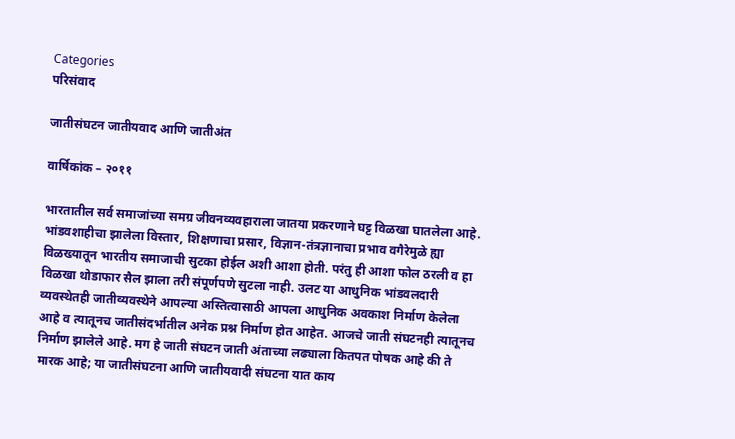Categories
परिसंवाद

जातीसंघटन जातीयवाद आणि जातीअंत

वार्षिकांक – २०११

भारतातील सर्व समाजांच्या समग्र जीवनव्यवहाराला जातया प्रकरणाने घट्ट विळखा घातलेला आहे. भांडवशाहीचा झालेला विस्तार, शिक्षणाचा प्रसार, विज्ञान-तंत्रज्ञानाचा प्रभाव वगैरेमुळे ह्या विळख्यातून भारतीय समाजाची सुटका होईल अशी आशा होती. परंतु ही आशा फोल ठरली व हा विळखा थोडाफार सैल झाला तरी संपूर्णपणे सुटला नाही. उलट या आधुनिक भांडवलदारी व्यवस्थेतही जातीव्यवस्थेने आपल्या अस्तित्वासाठी आपला आधुनिक अवकाश निर्माण केलेला आहे व त्यातूनच जातीसंदर्भातील अनेक प्रश्न निर्माण होत आहेत. आजचे जाती संघटनही त्यातूनच निर्माण झालेले आहे. मग हे जाती संघटन जाती अंताच्या लढ्याला कितपत पोषक आहे की ते मारक आहे; या जातीसंघटना आणि जातीयवादी संघटना यात काय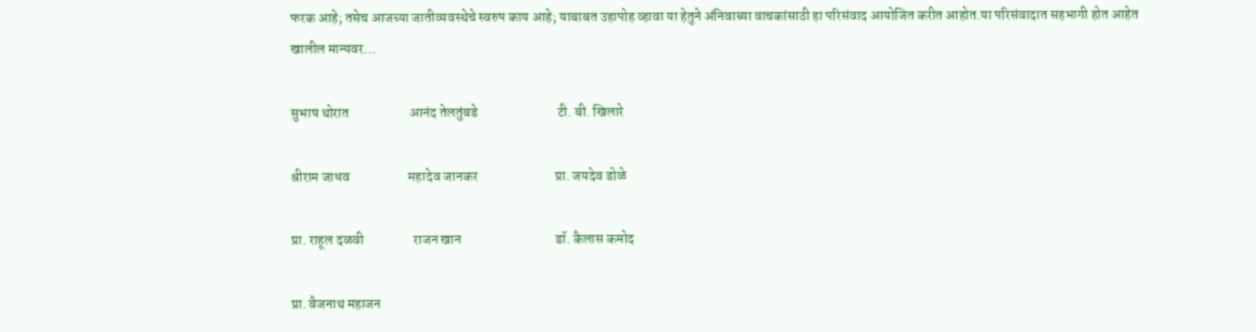फरक आहे; तसेच आजच्या जातीव्यवस्थेचे स्वरुप काय आहे; याबाबत उहापोह व्हावा या हेतुने अंनिवाच्या वाचकांसाठी हा परिसंवाद आयोजित करीत आहोत.या परिसंवादात सहभागी होत आहेत खालील मान्यवर…

सुभाष थोरात                      आनंद तेलतुंबडे                             टी. बी. खिलारे

श्रीराम जाधव                     महादेव जानकर                            प्रा. जयदेव डोळे

प्रा. राहूल दळवी                  राजन खान                                  डॉ. कैलास कमोद

प्रा. वैजनाथ महाजन